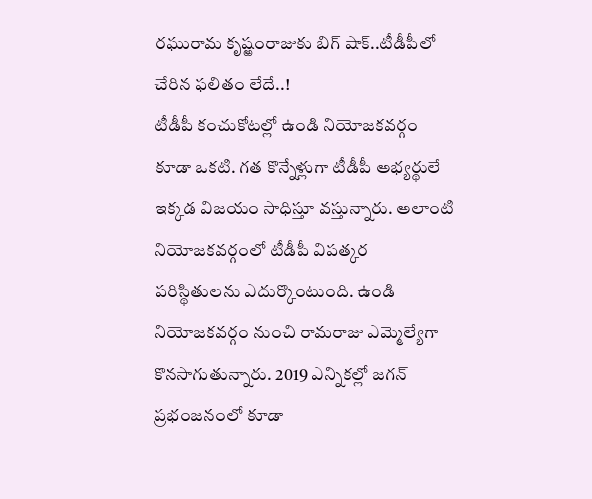రఘురామ కృష్ఱంరాజుకు బిగ్ షాక్..టీడీపీలో చేరిన ఫలితం లేదే..!
టీడీపీ కంచుకోటల్లో ఉండి నియోజకవర్గం కూడా ఒకటి. గత కొన్నేళ్లుగా టీడీపీ అభ్యర్థులే ఇక్కడ విజయం సాధిస్తూ వస్తున్నారు. అలాంటి నియోజకవర్గంలో టీడీపీ విపత్కర పరిస్థితులను ఎదుర్కొంటుంది. ఉండి నియోజకవర్గం నుంచి రామరాజు ఎమ్మెల్యేగా కొనసాగుతున్నారు. 2019 ఎన్నికల్లో జగన్ ప్రభంజనంలో కూడా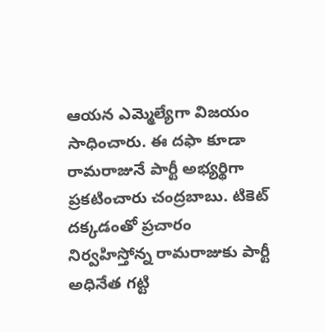ఆయన ఎమ్మెల్యేగా విజయం సాధించారు. ఈ దఫా కూడా రామరాజునే పార్టీ అభ్యర్థిగా ప్రకటించారు చంద్రబాబు. టికెట్ దక్కడంతో ప్రచారం నిర్వహిస్తోన్న రామరాజుకు పార్టీ అధినేత గట్టి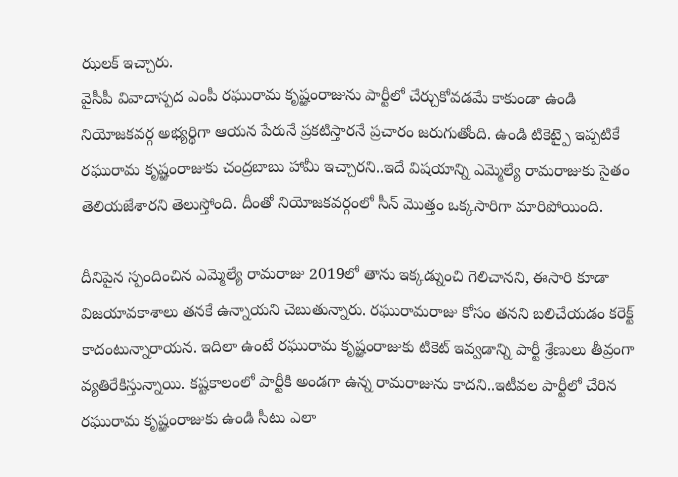ఝలక్ ఇచ్చారు.
వైసీపీ వివాదాస్పద ఎంపీ రఘురామ కృష్ఱంరాజును పార్టీలో చేర్చుకోవడమే కాకుండా ఉండి నియోజకవర్గ అభ్యర్థిగా ఆయన పేరునే ప్రకటిస్తారనే ప్రచారం జరుగుతోంది. ఉండి టికెట్పై ఇప్పటికే రఘురామ కృష్ఱంరాజుకు చంద్రబాబు హామీ ఇచ్చారని..ఇదే విషయాన్ని ఎమ్మెల్యే రామరాజుకు సైతం తెలియజేశారని తెలుస్తోంది. దీంతో నియోజకవర్గంలో సీన్ మొత్తం ఒక్కసారిగా మారిపోయింది.

దీనిపైన స్పందించిన ఎమ్మెల్యే రామరాజు 2019లో తాను ఇక్కడ్నుంచి గెలిచానని, ఈసారి కూడా విజయావకాశాలు తనకే ఉన్నాయని చెబుతున్నారు. రఘురామరాజు కోసం తనని బలిచేయడం కరెక్ట్ కాదంటున్నారాయన. ఇదిలా ఉంటే రఘురామ కృష్ఱంరాజుకు టికెట్ ఇవ్వడాన్ని పార్టీ శ్రేణులు తీవ్రంగా వ్యతిరేకిస్తున్నాయి. కష్టకాలంలో పార్టీకి అండగా ఉన్న రామరాజును కాదని..ఇటీవల పార్టీలో చేరిన రఘురామ కృష్ఱంరాజుకు ఉండి సీటు ఎలా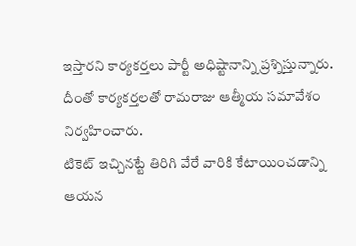ఇస్తారని కార్యకర్తలు పార్టీ అధిష్టానాన్ని ప్రశ్నిస్తున్నారు. దీంతో కార్యకర్తలతో రామరాజు ఆత్మీయ సమావేశం నిర్వహించారు.
టికెట్ ఇచ్చినట్టే తిరిగి వేరే వారికి కేటాయించడాన్ని ఆయన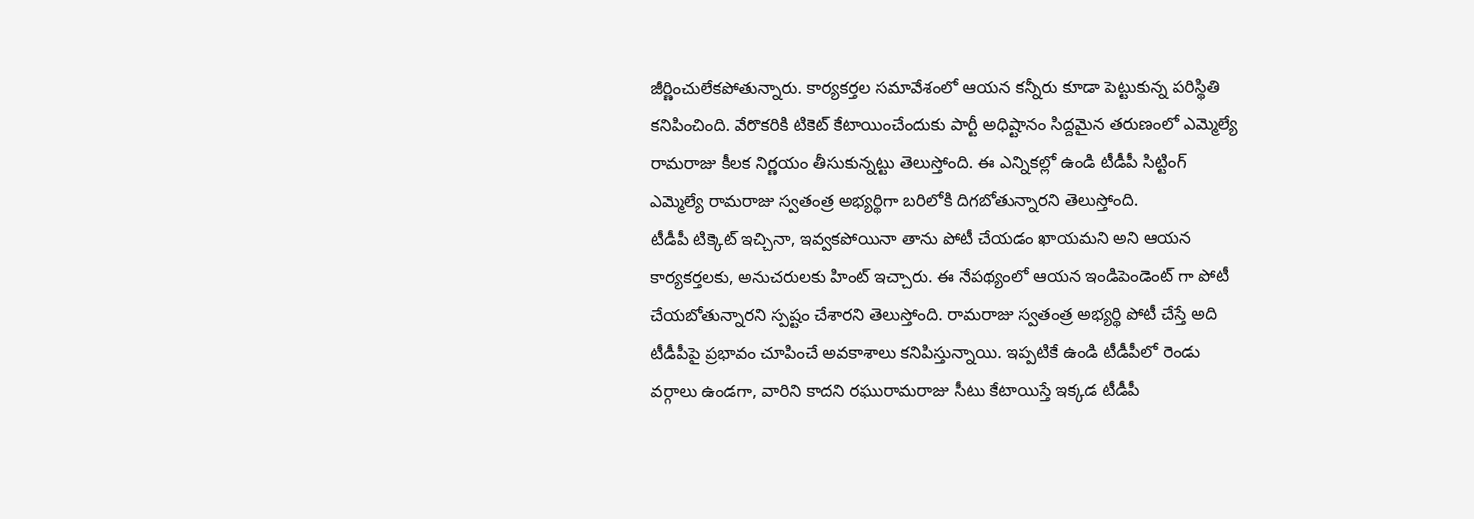జీర్ణించులేకపోతున్నారు. కార్యకర్తల సమావేశంలో ఆయన కన్నీరు కూడా పెట్టుకున్న పరిస్థితి కనిపించింది. వేరొకరికి టికెట్ కేటాయించేందుకు పార్టీ అధిష్టానం సిద్దమైన తరుణంలో ఎమ్మెల్యే రామరాజు కీలక నిర్ణయం తీసుకున్నట్టు తెలుస్తోంది. ఈ ఎన్నికల్లో ఉండి టీడీపీ సిట్టింగ్ ఎమ్మెల్యే రామరాజు స్వతంత్ర అభ్యర్థిగా బరిలోకి దిగబోతున్నారని తెలుస్తోంది.
టీడీపీ టిక్కెట్ ఇచ్చినా, ఇవ్వకపోయినా తాను పోటీ చేయడం ఖాయమని అని ఆయన కార్యకర్తలకు, అనుచరులకు హింట్ ఇచ్చారు. ఈ నేపథ్యంలో ఆయన ఇండిపెండెంట్ గా పోటీ చేయబోతున్నారని స్పష్టం చేశారని తెలుస్తోంది. రామరాజు స్వతంత్ర అభ్యర్థి పోటీ చేస్తే అది టీడీపీపై ప్రభావం చూపించే అవకాశాలు కనిపిస్తున్నాయి. ఇప్పటికే ఉండి టీడీపీలో రెండు వర్గాలు ఉండగా, వారిని కాదని రఘురామరాజు సీటు కేటాయిస్తే ఇక్కడ టీడీపీ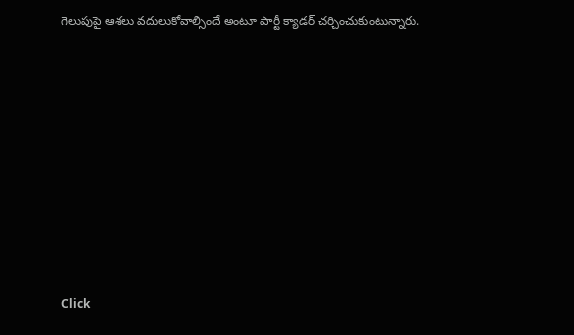గెలుపుపై ఆశలు వదులుకోవాల్సిందే అంటూ పార్టీ క్యాడర్ చర్చించుకుంటున్నారు.












Click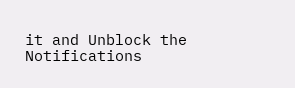it and Unblock the Notifications